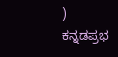)
ಕನ್ನಡಪ್ರಭ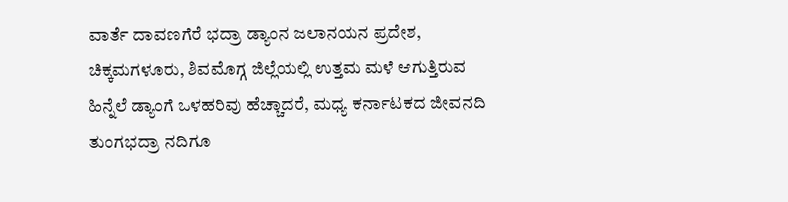ವಾರ್ತೆ ದಾವಣಗೆರೆ ಭದ್ರಾ ಡ್ಯಾಂನ ಜಲಾನಯನ ಪ್ರದೇಶ, ಚಿಕ್ಕಮಗಳೂರು, ಶಿವಮೊಗ್ಗ ಜಿಲ್ಲೆಯಲ್ಲಿ ಉತ್ತಮ ಮಳೆ ಆಗುತ್ತಿರುವ ಹಿನ್ನೆಲೆ ಡ್ಯಾಂಗೆ ಒಳಹರಿವು ಹೆಚ್ಚಾದರೆ, ಮಧ್ಯ ಕರ್ನಾಟಕದ ಜೀವನದಿ ತುಂಗಭದ್ರಾ ನದಿಗೂ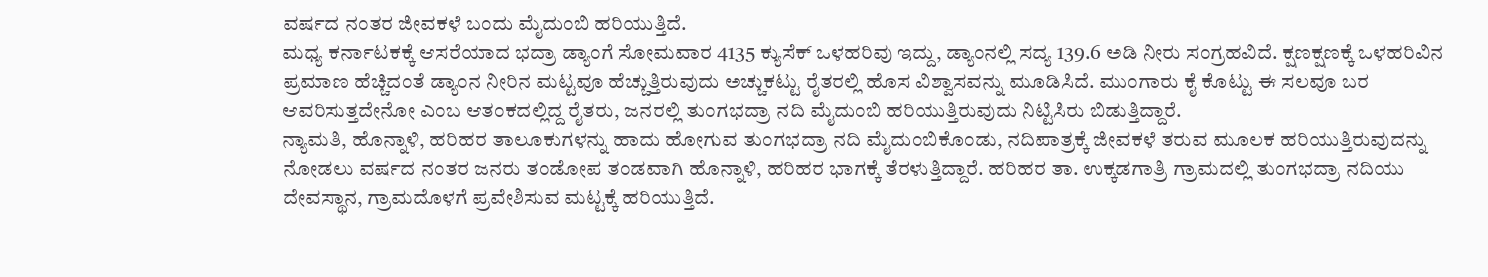ವರ್ಷದ ನಂತರ ಜೀವಕಳೆ ಬಂದು ಮೈದುಂಬಿ ಹರಿಯುತ್ತಿದೆ.
ಮಧ್ಯ ಕರ್ನಾಟಕಕ್ಕೆ ಆಸರೆಯಾದ ಭದ್ರಾ ಡ್ಯಾಂಗೆ ಸೋಮವಾರ 4135 ಕ್ಯುಸೆಕ್ ಒಳಹರಿವು ಇದ್ದು, ಡ್ಯಾಂನಲ್ಲಿ ಸದ್ಯ 139.6 ಅಡಿ ನೀರು ಸಂಗ್ರಹವಿದೆ. ಕ್ಷಣಕ್ಷಣಕ್ಕೆ ಒಳಹರಿವಿನ ಪ್ರಮಾಣ ಹೆಚ್ಚಿದಂತೆ ಡ್ಯಾಂನ ನೀರಿನ ಮಟ್ಟವೂ ಹೆಚ್ಚುತ್ತಿರುವುದು ಅಚ್ಚುಕಟ್ಟು ರೈತರಲ್ಲಿ ಹೊಸ ವಿಶ್ವಾಸವನ್ನು ಮೂಡಿಸಿದೆ. ಮುಂಗಾರು ಕೈ ಕೊಟ್ಟು ಈ ಸಲವೂ ಬರ ಆವರಿಸುತ್ತದೇನೋ ಎಂಬ ಆತಂಕದಲ್ಲಿದ್ದ ರೈತರು, ಜನರಲ್ಲಿ ತುಂಗಭದ್ರಾ ನದಿ ಮೈದುಂಬಿ ಹರಿಯುತ್ತಿರುವುದು ನಿಟ್ಟಿಸಿರು ಬಿಡುತ್ತಿದ್ದಾರೆ.
ನ್ಯಾಮತಿ, ಹೊನ್ನಾಳಿ, ಹರಿಹರ ತಾಲೂಕುಗಳನ್ನು ಹಾದು ಹೋಗುವ ತುಂಗಭದ್ರಾ ನದಿ ಮೈದುಂಬಿಕೊಂಡು, ನದಿಪಾತ್ರಕ್ಕೆ ಜೀವಕಳೆ ತರುವ ಮೂಲಕ ಹರಿಯುತ್ತಿರುವುದನ್ನು ನೋಡಲು ವರ್ಷದ ನಂತರ ಜನರು ತಂಡೋಪ ತಂಡವಾಗಿ ಹೊನ್ನಾಳಿ, ಹರಿಹರ ಭಾಗಕ್ಕೆ ತೆರಳುತ್ತಿದ್ದಾರೆ. ಹರಿಹರ ತಾ. ಉಕ್ಕಡಗಾತ್ರಿ ಗ್ರಾಮದಲ್ಲಿ ತುಂಗಭದ್ರಾ ನದಿಯು ದೇವಸ್ಥಾನ, ಗ್ರಾಮದೊಳಗೆ ಪ್ರವೇಶಿಸುವ ಮಟ್ಟಕ್ಕೆ ಹರಿಯುತ್ತಿದೆ.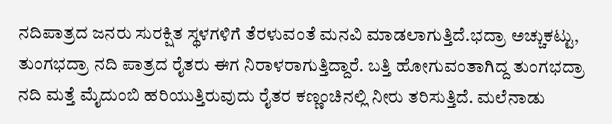ನದಿಪಾತ್ರದ ಜನರು ಸುರಕ್ಷಿತ ಸ್ಥಳಗಳಿಗೆ ತೆರಳುವಂತೆ ಮನವಿ ಮಾಡಲಾಗುತ್ತಿದೆ.ಭದ್ರಾ ಅಚ್ಚುಕಟ್ಟು, ತುಂಗಭದ್ರಾ ನದಿ ಪಾತ್ರದ ರೈತರು ಈಗ ನಿರಾಳರಾಗುತ್ತಿದ್ದಾರೆ. ಬತ್ತಿ ಹೋಗುವಂತಾಗಿದ್ದ ತುಂಗಭದ್ರಾ ನದಿ ಮತ್ತೆ ಮೈದುಂಬಿ ಹರಿಯುತ್ತಿರುವುದು ರೈತರ ಕಣ್ಣಂಚಿನಲ್ಲಿ ನೀರು ತರಿಸುತ್ತಿದೆ. ಮಲೆನಾಡು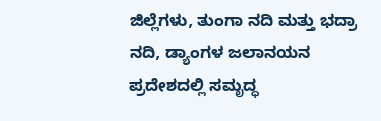ಜಿಲ್ಲೆಗಳು, ತುಂಗಾ ನದಿ ಮತ್ತು ಭದ್ರಾ ನದಿ, ಡ್ಯಾಂಗಳ ಜಲಾನಯನ ಪ್ರದೇಶದಲ್ಲಿ ಸಮೃದ್ಧ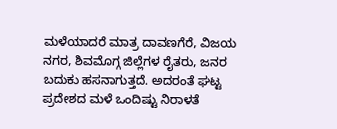ಮಳೆಯಾದರೆ ಮಾತ್ರ ದಾವಣಗೆರೆ, ವಿಜಯ ನಗರ, ಶಿವಮೊಗ್ಗ ಜಿಲ್ಲೆಗಳ ರೈತರು, ಜನರ ಬದುಕು ಹಸನಾಗುತ್ತದೆ. ಅದರಂತೆ ಘಟ್ಟ ಪ್ರದೇಶದ ಮಳೆ ಒಂದಿಷ್ಟು ನಿರಾಳತೆ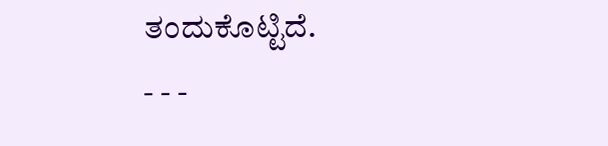ತಂದುಕೊಟ್ಟಿದೆ.
- - -